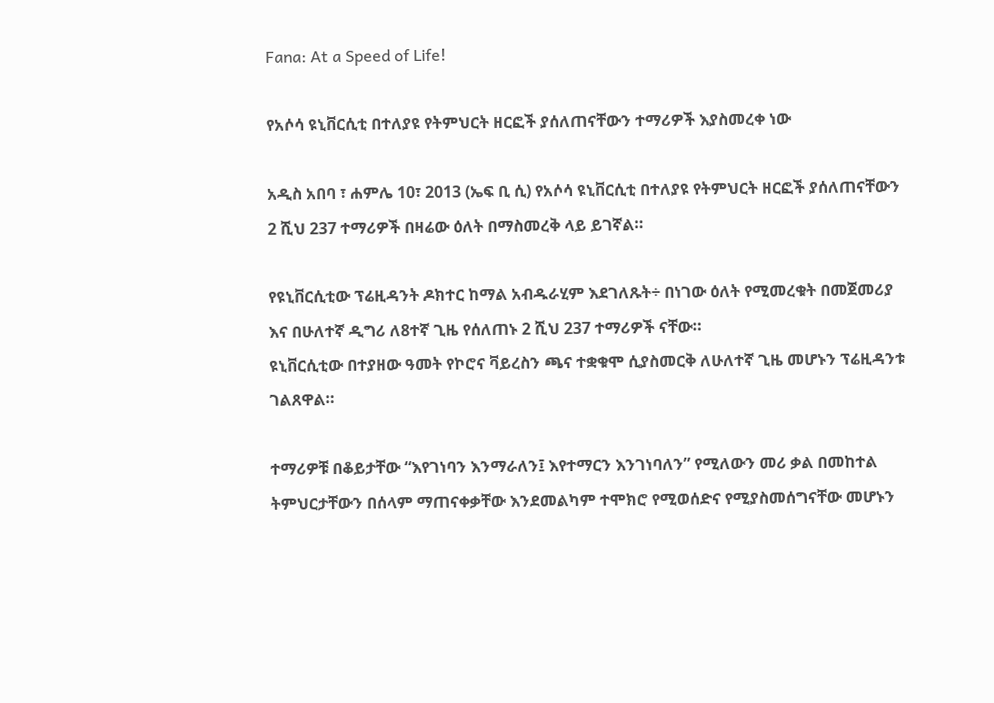Fana: At a Speed of Life!

የአሶሳ ዩኒቨርሲቲ በተለያዩ የትምህርት ዘርፎች ያሰለጠናቸውን ተማሪዎች እያስመረቀ ነው

አዲስ አበባ ፣ ሐምሌ 10፣ 2013 (ኤፍ ቢ ሲ) የአሶሳ ዩኒቨርሲቲ በተለያዩ የትምህርት ዘርፎች ያሰለጠናቸውን 2 ሺህ 237 ተማሪዎች በዛሬው ዕለት በማስመረቅ ላይ ይገኛል።

የዩኒቨርሲቲው ፕሬዚዳንት ዶክተር ከማል አብዱራሂም እደገለጹት÷ በነገው ዕለት የሚመረቁት በመጀመሪያ እና በሁለተኛ ዲግሪ ለ8ተኛ ጊዜ የሰለጠኑ 2 ሺህ 237 ተማሪዎች ናቸው።
ዩኒቨርሲቲው በተያዘው ዓመት የኮሮና ቫይረስን ጫና ተቋቁሞ ሲያስመርቅ ለሁለተኛ ጊዜ መሆኑን ፕሬዚዳንቱ ገልጸዋል።

ተማሪዎቹ በቆይታቸው “እየገነባን እንማራለን፤ እየተማርን እንገነባለን” የሚለውን መሪ ቃል በመከተል ትምህርታቸውን በሰላም ማጠናቀቃቸው እንደመልካም ተሞክሮ የሚወሰድና የሚያስመሰግናቸው መሆኑን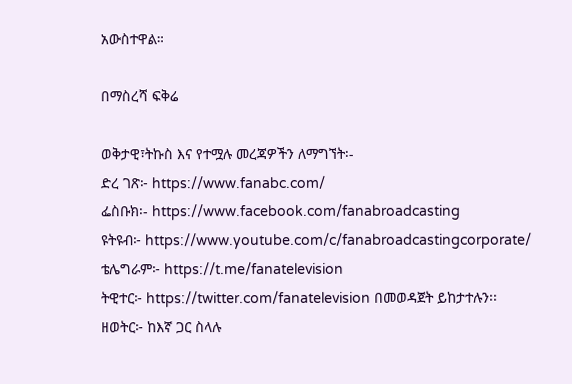አውስተዋል።

በማስረሻ ፍቅሬ

ወቅታዊ፣ትኩስ እና የተሟሉ መረጃዎችን ለማግኘት፡-
ድረ ገጽ፦ https://www.fanabc.com/
ፌስቡክ፡- https://www.facebook.com/fanabroadcasting
ዩትዩብ፦ https://www.youtube.com/c/fanabroadcastingcorporate/
ቴሌግራም፦ https://t.me/fanatelevision
ትዊተር፦ https://twitter.com/fanatelevision በመወዳጀት ይከታተሉን፡፡
ዘወትር፦ ከእኛ ጋር ስላሉ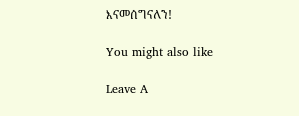እናመሰግናለን!

You might also like

Leave A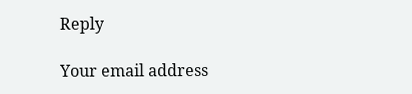Reply

Your email address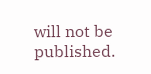will not be published.